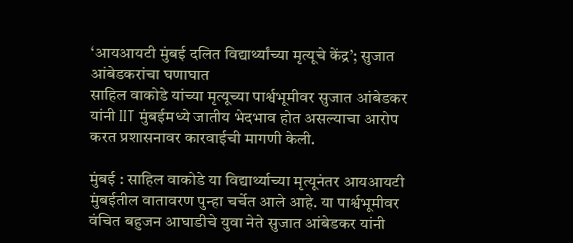‘आयआयटी मुंबई दलित विद्यार्थ्यांच्या मृत्यूचे केंद्र’; सुजात आंबेडकरांचा घणाघात
साहिल वाकोडे यांच्या मृत्यूच्या पार्श्वभूमीवर सुजात आंबेडकर यांनी IIT मुंबईमध्ये जातीय भेदभाव होत असल्याचा आरोप करत प्रशासनावर कारवाईची मागणी केली.

मुंबई : साहिल वाकोडे या विद्यार्थ्याच्या मृत्यूनंतर आयआयटी मुंबईतील वातावरण पुन्हा चर्चेत आले आहे. या पार्श्वभूमीवर वंचित बहुजन आघाडीचे युवा नेते सुजात आंबेडकर यांनी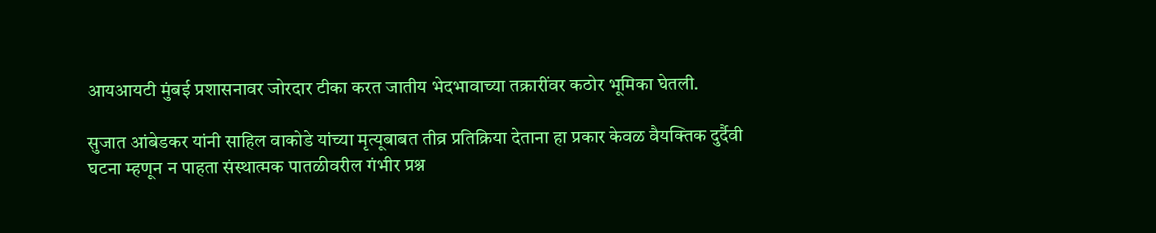आयआयटी मुंबई प्रशासनावर जोरदार टीका करत जातीय भेदभावाच्या तक्रारींवर कठोर भूमिका घेतली.

सुजात आंबेडकर यांनी साहिल वाकोडे यांच्या मृत्यूबाबत तीव्र प्रतिक्रिया देताना हा प्रकार केवळ वैयक्तिक दुर्दैवी घटना म्हणून न पाहता संस्थात्मक पातळीवरील गंभीर प्रश्न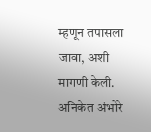म्हणून तपासला जावा, अशी मागणी केली. अनिकेत अंभोरे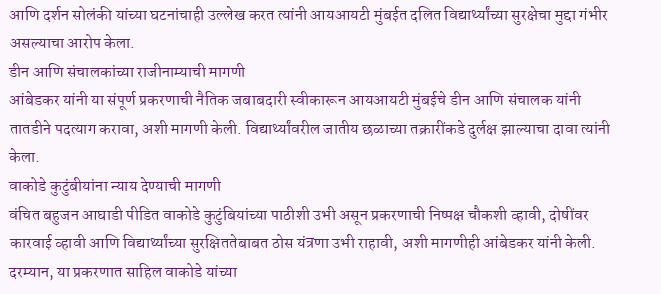आणि दर्शन सोलंकी यांच्या घटनांचाही उल्लेख करत त्यांनी आयआयटी मुंबईत दलित विद्यार्थ्यांच्या सुरक्षेचा मुद्दा गंभीर असल्याचा आरोप केला.
डीन आणि संचालकांच्या राजीनाम्याची मागणी
आंबेडकर यांनी या संपूर्ण प्रकरणाची नैतिक जबाबदारी स्वीकारून आयआयटी मुंबईचे डीन आणि संचालक यांनी तातडीने पदत्याग करावा, अशी मागणी केली. विद्यार्थ्यांवरील जातीय छळाच्या तक्रारींकडे दुर्लक्ष झाल्याचा दावा त्यांनी केला.
वाकोडे कुटुंबीयांना न्याय देण्याची मागणी
वंचित बहुजन आघाडी पीडित वाकोडे कुटुंबियांच्या पाठीशी उभी असून प्रकरणाची निष्पक्ष चौकशी व्हावी, दोषींवर कारवाई व्हावी आणि विद्यार्थ्यांच्या सुरक्षिततेबाबत ठोस यंत्रणा उभी राहावी, अशी मागणीही आंबेडकर यांनी केली.
दरम्यान, या प्रकरणात साहिल वाकोडे यांच्या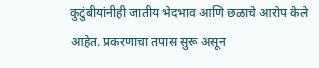कुटुंबीयांनीही जातीय भेदभाव आणि छळाचे आरोप केले आहेत. प्रकरणाचा तपास सुरू असून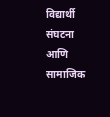विद्यार्थी संघटना आणि सामाजिक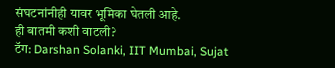संघटनांनीही यावर भूमिका घेतली आहे.
ही बातमी कशी वाटली?
टॅग: Darshan Solanki, IIT Mumbai, Sujat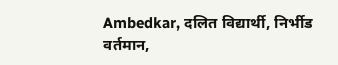Ambedkar, दलित विद्यार्थी, निर्भीड वर्तमान,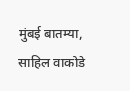मुंबई बातम्या, साहिल वाकोडे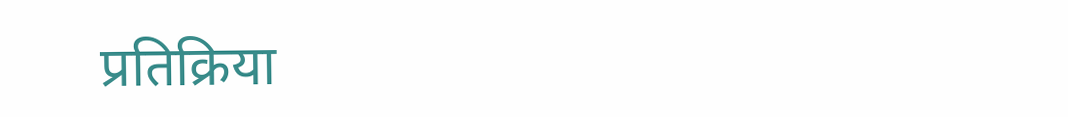प्रतिक्रिया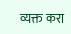व्यक्त करा